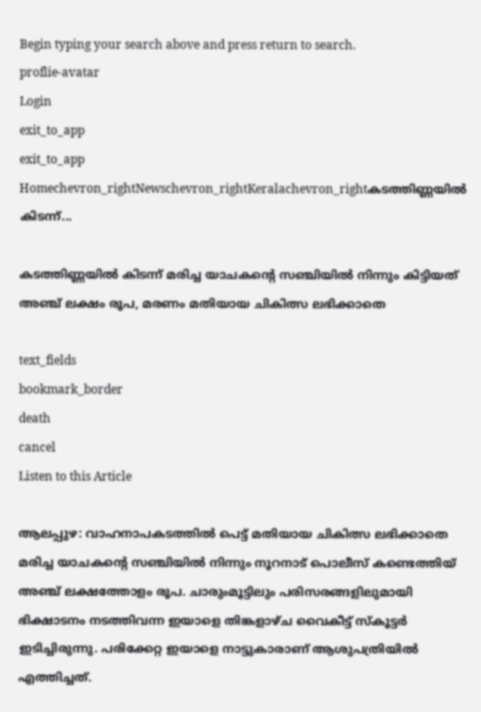Begin typing your search above and press return to search.
proflie-avatar
Login
exit_to_app
exit_to_app
Homechevron_rightNewschevron_rightKeralachevron_rightകടത്തിണ്ണയിൽ കിടന്ന്...

കടത്തിണ്ണയിൽ കിടന്ന് മരിച്ച യാചകന്‍റെ സഞ്ചിയിൽ നിന്നും കിട്ടിയത് അഞ്ച് ലക്ഷം രൂപ, മരണം മതിയായ ചികിത്സ ലഭിക്കാതെ

text_fields
bookmark_border
death
cancel
Listen to this Article

ആലപ്പുഴ: വാഹനാപകടത്തിൽ പെട്ട് മതിയായ ചികിത്സ ലഭിക്കാതെ മരിച്ച യാചകന്റെ സഞ്ചിയിൽ നിന്നും നൂറനാട് പൊലീസ് കണ്ടെത്തിയ് അഞ്ച് ലക്ഷത്തോളം രൂപ. ചാരുംമൂട്ടിലും പരിസരങ്ങളിലുമായി ഭിക്ഷാടനം നടത്തിവന്ന ഇയാളെ തിങ്കളാഴ്ച വൈകീട്ട് സ്‌കൂട്ടര്‍ ഇടിച്ചിരുന്നു. പരിക്കേറ്റ ഇയാളെ നാട്ടുകാരാണ് ആശുപത്രിയില്‍ എത്തിച്ചത്.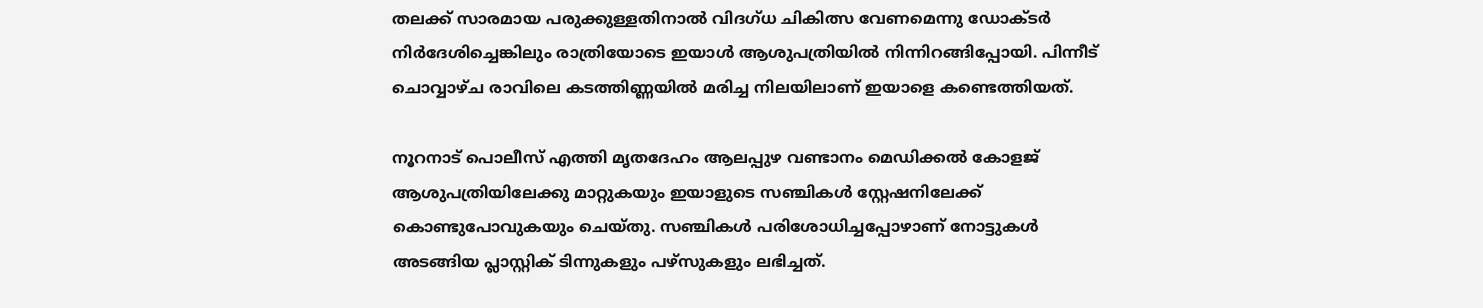തലക്ക് സാരമായ പരുക്കുള്ളതിനാല്‍ വിദഗ്ധ ചികിത്സ വേണമെന്നു ഡോക്ടര്‍ നിര്‍ദേശിച്ചെങ്കിലും രാത്രിയോടെ ഇയാള്‍ ആശുപത്രിയില്‍ നിന്നിറങ്ങിപ്പോയി. പിന്നീട് ചൊവ്വാഴ്ച രാവിലെ കടത്തിണ്ണയില്‍ മരിച്ച നിലയിലാണ് ഇയാളെ കണ്ടെത്തിയത്.

നൂറനാട് പൊലീസ് എത്തി മൃതദേഹം ആലപ്പുഴ വണ്ടാനം മെഡിക്കല്‍ കോളജ് ആശുപത്രിയിലേക്കു മാറ്റുകയും ഇയാളുടെ സഞ്ചികള്‍ സ്റ്റേഷനിലേക്ക് കൊണ്ടുപോവുകയും ചെയ്തു. സഞ്ചികള്‍ പരിശോധിച്ചപ്പോഴാണ് നോട്ടുകള്‍ അടങ്ങിയ പ്ലാസ്റ്റിക് ടിന്നുകളും പഴ്‌സുകളും ലഭിച്ചത്.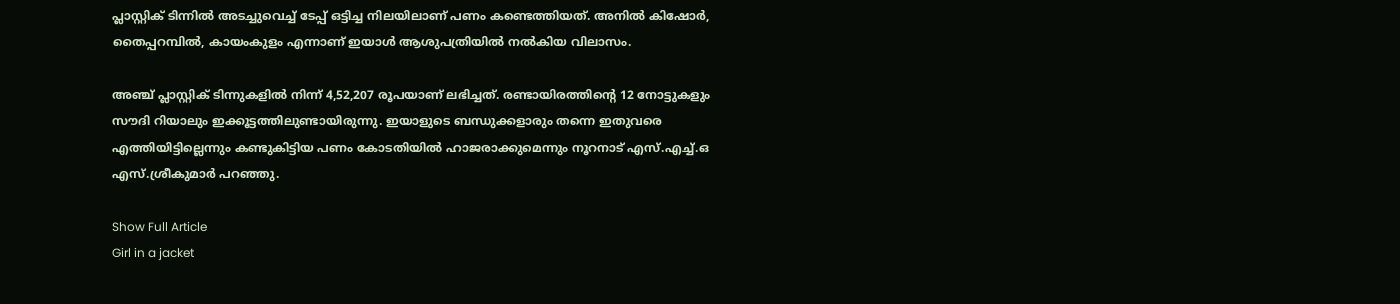പ്ലാസ്റ്റിക് ടിന്നിൽ അടച്ചുവെച്ച് ടേപ്പ് ഒട്ടിച്ച നിലയിലാണ് പണം കണ്ടെത്തിയത്. അനിൽ കിഷോർ, തൈപ്പറമ്പിൽ, കായംകുളം എന്നാണ് ഇയാൾ ആശുപത്രിയിൽ നൽകിയ വിലാസം.

അഞ്ച് പ്ലാസ്റ്റിക് ടിന്നുകളിൽ നിന്ന് 4,52,207 രൂപയാണ് ലഭിച്ചത്. രണ്ടായിരത്തിന്റെ 12 നോട്ടുകളും സൗദി റിയാലും ഇക്കൂട്ടത്തിലുണ്ടായിരുന്നു. ഇയാളുടെ ബന്ധുക്കളാരും തന്നെ ഇതുവരെ എത്തിയിട്ടില്ലെന്നും കണ്ടുകിട്ടിയ പണം കോടതിയില്‍ ഹാജരാക്കുമെന്നും നൂറനാട് എസ്.എച്ച്.ഒ എസ്.ശ്രീകുമാര്‍ പറഞ്ഞു.

Show Full Article
Girl in a jacket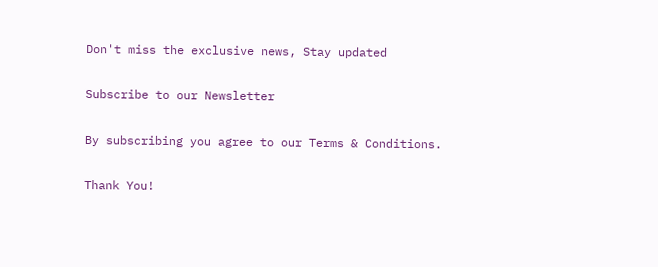Don't miss the exclusive news, Stay updated

Subscribe to our Newsletter

By subscribing you agree to our Terms & Conditions.

Thank You!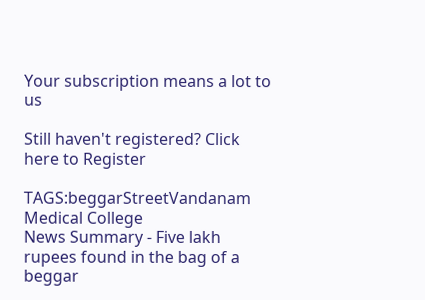Your subscription means a lot to us

Still haven't registered? Click here to Register

TAGS:beggarStreetVandanam Medical College
News Summary - Five lakh rupees found in the bag of a beggar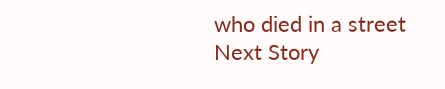who died in a street
Next Story